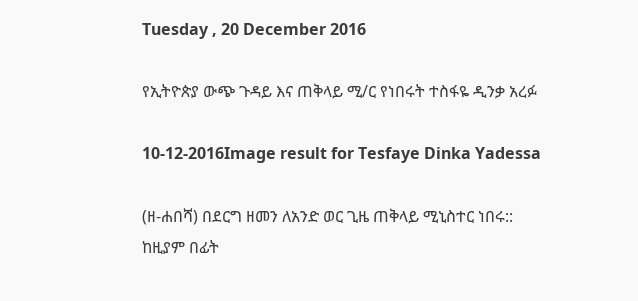Tuesday , 20 December 2016

የኢትዮጵያ ውጭ ጉዳይ እና ጠቅላይ ሚ/ር የነበሩት ተስፋዬ ዲንቃ አረፉ

10-12-2016Image result for Tesfaye Dinka Yadessa

(ዘ-ሐበሻ) በደርግ ዘመን ለአንድ ወር ጊዜ ጠቅላይ ሚኒስተር ነበሩ:: ከዚያም በፊት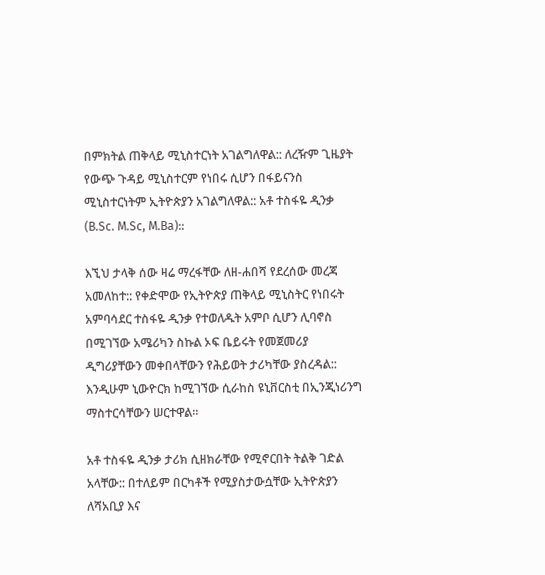በምክትል ጠቅላይ ሚኒስተርነት አገልግለዋል:: ለረዥም ጊዜያት የውጭ ጉዳይ ሚኒስተርም የነበሩ ሲሆን በፋይናንስ ሚኒስተርነትም ኢትዮጵያን አገልግለዋል:: አቶ ተስፋዬ ዲንቃ (B.Sc. M.Sc, M.Ba)::

እኚህ ታላቅ ሰው ዛሬ ማረፋቸው ለዘ-ሐበሻ የደረሰው መረጃ አመለከተ:: የቀድሞው የኢትዮጵያ ጠቅላይ ሚኒስትር የነበሩት አምባሳደር ተስፋዬ ዲንቃ የተወለዱት አምቦ ሲሆን ሊባኖስ በሚገኘው አሜሪካን ስኩል ኦፍ ቤይሩት የመጀመሪያ ዲግሪያቸውን መቀበላቸውን የሕይወት ታሪካቸው ያስረዳል:: እንዲሁም ኒውዮርክ ከሚገኘው ሲራከስ ዩኒቨርስቲ በኢንጂነሪንግ ማስተርሳቸውን ሠርተዋል።

አቶ ተስፋዬ ዲንቃ ታሪክ ሲዘክራቸው የሚኖርበት ትልቅ ገድል አላቸው:: በተለይም በርካቶች የሚያስታውሷቸው ኢትዮጵያን ለሻአቢያ እና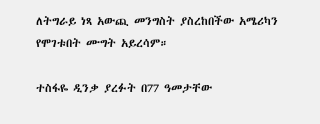ለትግራይ ነጻ አውጪ መንግስት ያስረከበችው አሜሪካን የሞገቱበት ሙግት አይረሳም።

ተስፋዬ ዲንቃ ያረፉት በ77 ዓመታቸው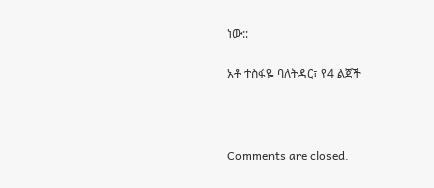ነው::

አቶ ተስፋዬ ባለትዳር፣ የ4 ልጀች



Comments are closed.